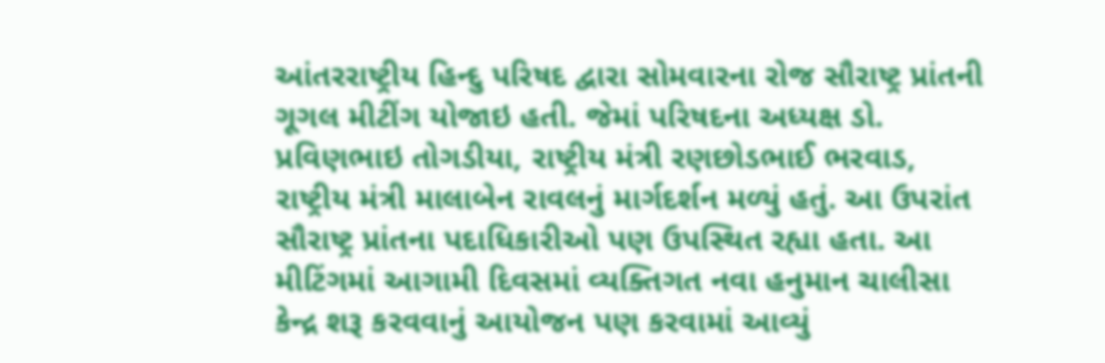આંતરરાષ્ટ્રીય હિન્દુ પરિષદ દ્વારા સોમવારના રોજ સૌરાષ્ટ્ર પ્રાંતની ગૂગલ મીટીંગ યોજાઇ હતી. જેમાં પરિષદના અધ્યક્ષ ડો. પ્રવિણભાઇ તોગડીયા, રાષ્ટ્રીય મંત્રી રણછોડભાઈ ભરવાડ, રાષ્ટ્રીય મંત્રી માલાબેન રાવલનું માર્ગદર્શન મળ્યું હતું. આ ઉપરાંત સૌરાષ્ટ્ર પ્રાંતના પદાધિકારીઓ પણ ઉપસ્થિત રહ્યા હતા. આ મીટિંગમાં આગામી દિવસમાં વ્યક્તિગત નવા હનુમાન ચાલીસા કેન્દ્ર શરૂ કરવવાનું આયોજન પણ કરવામાં આવ્યું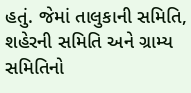હતું. જેમાં તાલુકાની સમિતિ, શહેરની સમિતિ અને ગ્રામ્ય સમિતિનો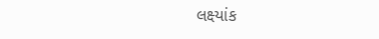લક્ષ્યાંક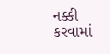નક્કી કરવામાં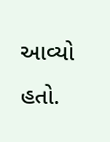આવ્યો હતો.